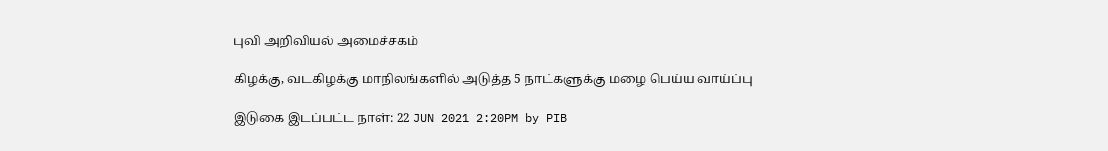புவி அறிவியல் அமைச்சகம்

கிழக்கு, வடகிழக்கு மாநிலங்களில் அடுத்த 5 நாட்களுக்கு மழை பெய்ய வாய்ப்பு

இடுகை இடப்பட்ட நாள்: 22 JUN 2021 2:20PM by PIB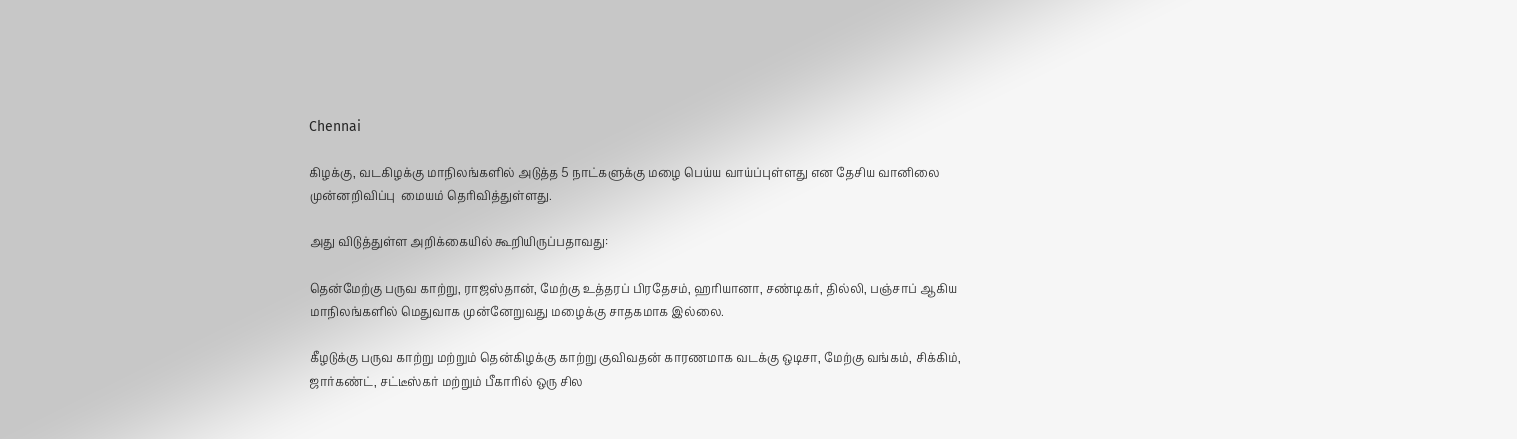Chennai

கிழக்கு, வடகிழக்கு மாநிலங்களில் அடுத்த 5 நாட்களுக்கு மழை பெய்ய வாய்ப்புள்ளது என தேசிய வானிலை முன்னறிவிப்பு  மையம் தெரிவித்துள்ளது.

அது விடுத்துள்ள அறிக்கையில் கூறியிருப்பதாவது:

தென்மேற்கு பருவ காற்று, ராஜஸ்தான், மேற்கு உத்தரப் பிரதேசம், ஹரியானா, சண்டிகர், தில்லி, பஞ்சாப் ஆகிய மாநிலங்களில் மெதுவாக முன்னேறுவது மழைக்கு சாதகமாக இல்லை.

கீழடுக்கு பருவ காற்று மற்றும் தென்கிழக்கு காற்று குவிவதன் காரணமாக வடக்கு ஒடிசா, மேற்கு வங்கம், சிக்கிம், ஜார்கண்ட், சட்டீஸ்கர் மற்றும் பீகாரில் ஒரு சில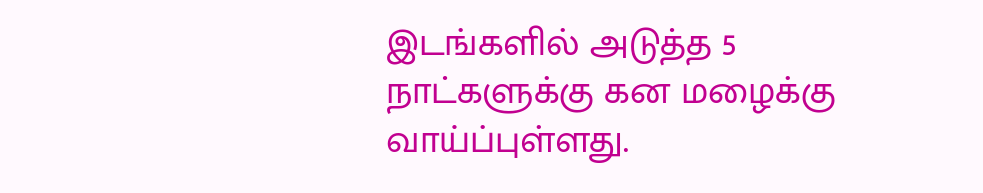இடங்களில் அடுத்த 5 நாட்களுக்கு கன மழைக்கு வாய்ப்புள்ளது.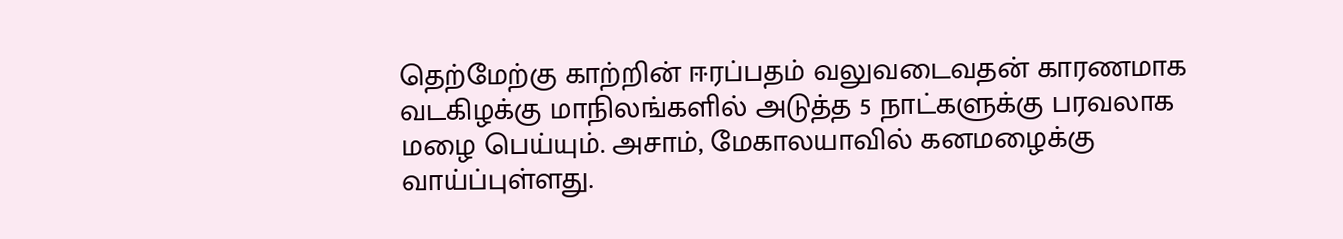தெற்மேற்கு காற்றின் ஈரப்பதம் வலுவடைவதன் காரணமாக  வடகிழக்கு மாநிலங்களில் அடுத்த 5 நாட்களுக்கு பரவலாக மழை பெய்யும். அசாம், மேகாலயாவில் கனமழைக்கு வாய்ப்புள்ளது.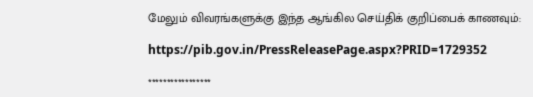மேலும் விவரங்களுக்கு இந்த ஆங்கில செய்திக் குறிப்பைக் காணவும்:

https://pib.gov.in/PressReleasePage.aspx?PRID=1729352

*****************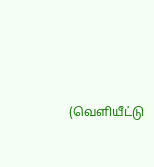(வெளியீட்டு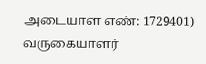அடையாள எண்: 1729401) வருகையாளர்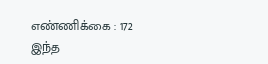எண்ணிக்கை : 172
இந்த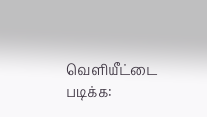வெளியீட்டை படிக்க: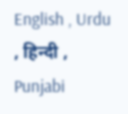English , Urdu , हिन्दी , Punjabi